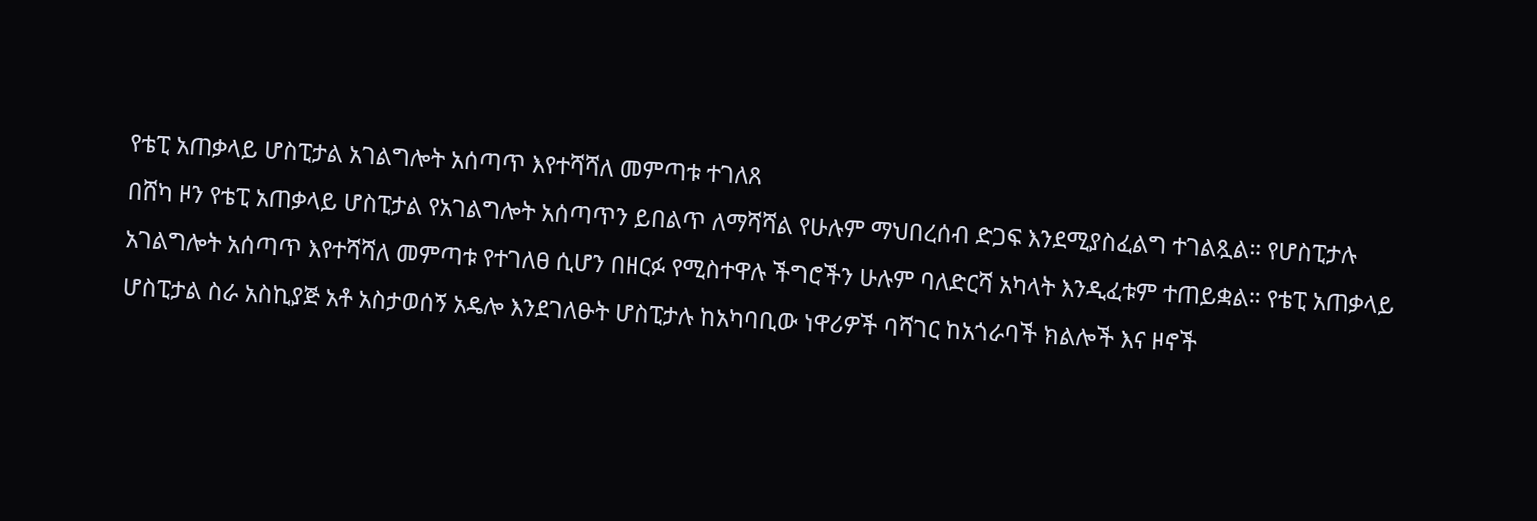የቴፒ አጠቃላይ ሆስፒታል አገልግሎት አሰጣጥ እየተሻሻለ መምጣቱ ተገለጸ
በሸካ ዞን የቴፒ አጠቃላይ ሆስፒታል የአገልግሎት አሰጣጥን ይበልጥ ለማሻሻል የሁሉም ማህበረሰብ ድጋፍ እንደሚያስፈልግ ተገልጿል። የሆስፒታሉ አገልግሎት አሰጣጥ እየተሻሻለ መምጣቱ የተገለፀ ሲሆን በዘርፉ የሚስተዋሉ ችግሮችን ሁሉም ባለድርሻ አካላት እንዲፈቱም ተጠይቋል። የቴፒ አጠቃላይ ሆስፒታል ስራ አስኪያጅ አቶ አስታወሰኝ አዴሎ እንደገለፁት ሆስፒታሉ ከአካባቢው ነዋሪዎች ባሻገር ከአጎራባች ክልሎች እና ዞኖች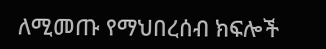ለሚመጡ የማህበረሰብ ክፍሎች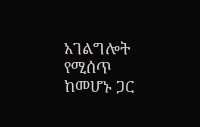አገልግሎት የሚሰጥ ከመሆኑ ጋር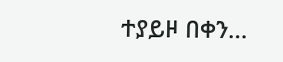ተያይዞ በቀን…